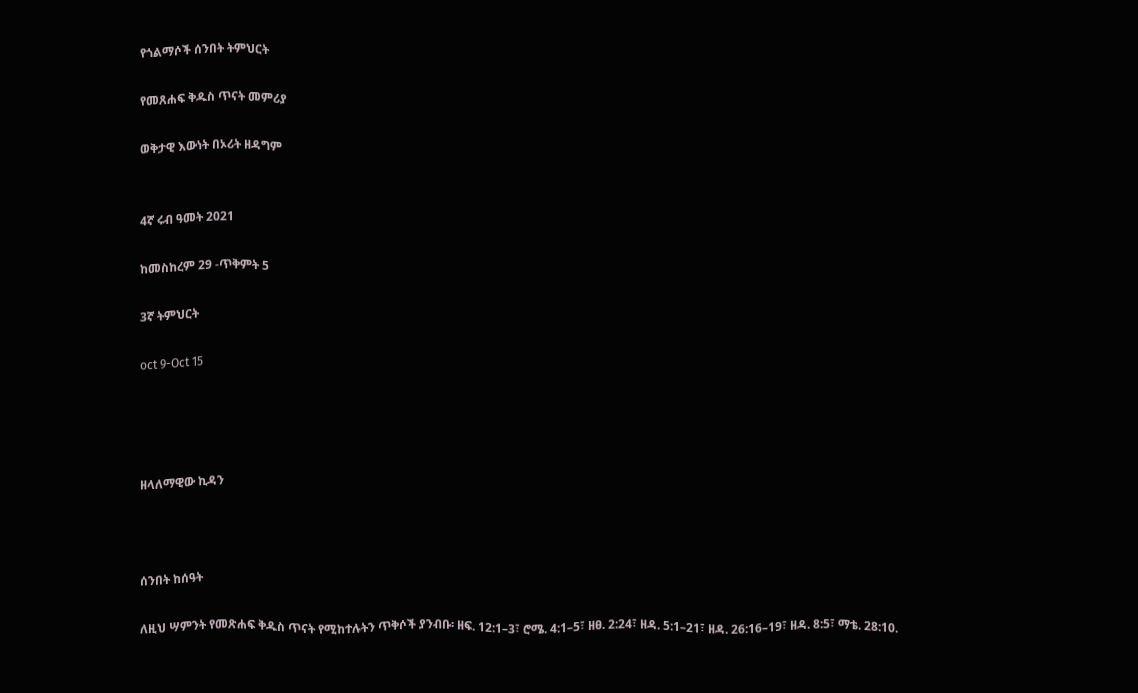የጎልማሶች ሰንበት ትምህርት

የመጸሐፍ ቅዱስ ጥናት መምሪያ

ወቅታዊ እውነት በኦሪት ዘዳግም


4ኛ ሩብ ዓመት 2021

ከመስከረም 29 -ጥቅምት 5

3ኛ ትምህርት

oct 9-Oct 15




ዘላለማዊው ኪዳን



ሰንበት ከሰዓት

ለዚህ ሣምንት የመጽሐፍ ቅዱስ ጥናት የሚከተሉትን ጥቅሶች ያንብቡ፡ ዘፍ. 12:1–3፣ ሮሜ. 4:1–5፣ ዘፀ. 2:24፣ ዘዳ. 5:1–21፣ ዘዳ. 26:16–19፣ ዘዳ. 8:5፣ ማቴ. 28:10.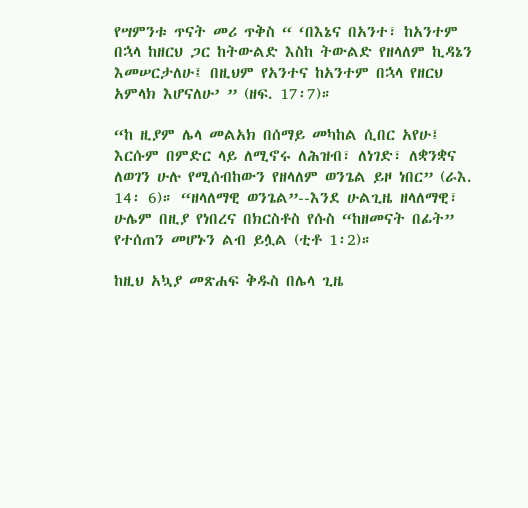የሣምንቱ ጥናት መሪ ጥቅስ “ ‘በእኔና በአንተ፣ ከአንተም በኋላ ከዘርህ ጋር ከትውልድ እስከ ትውልድ የዘላለም ኪዳኔን እመሠርታለሁ፤ በዚህም የአንተና ከአንተም በኋላ የዘርህ አምላክ እሆናለሁ’ ” (ዘፍ. 17፡7)።

“ከ ዚያም ሌላ መልአክ በሰማይ መካከል ሲበር አየሁ፤ እርሱም በምድር ላይ ለሚኖሩ ለሕዝብ፣ ለነገድ፣ ለቋንቋና ለወገን ሁሉ የሚሰብከውን የዘላለም ወንጌል ይዞ ነበር” (ራእ. 14፡ 6)። “ዘላለማዊ ወንጌል”--እንደ ሁልጊዜ ዘላለማዊ፣ ሁሌም በዚያ የነበረና በክርስቶስ የሱስ “ከዘመናት በፊት” የተሰጠን መሆኑን ልብ ይሏል (ቲቶ 1፡2)።

ከዚህ አኳያ መጽሐፍ ቅዱስ በሌላ ጊዜ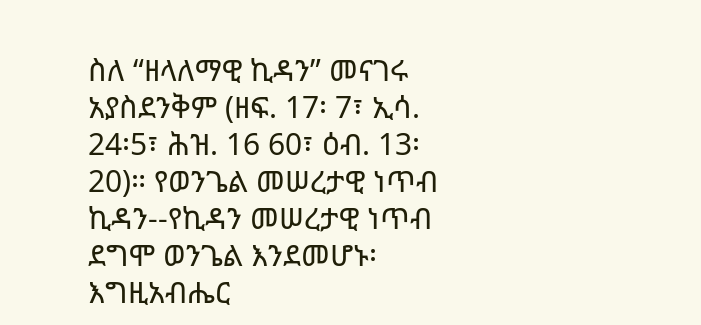ስለ “ዘላለማዊ ኪዳን” መናገሩ አያስደንቅም (ዘፍ. 17፡ 7፣ ኢሳ. 24፡5፣ ሕዝ. 16 60፣ ዕብ. 13፡ 20)። የወንጌል መሠረታዊ ነጥብ ኪዳን--የኪዳን መሠረታዊ ነጥብ ደግሞ ወንጌል እንደመሆኑ፡ እግዚአብሔር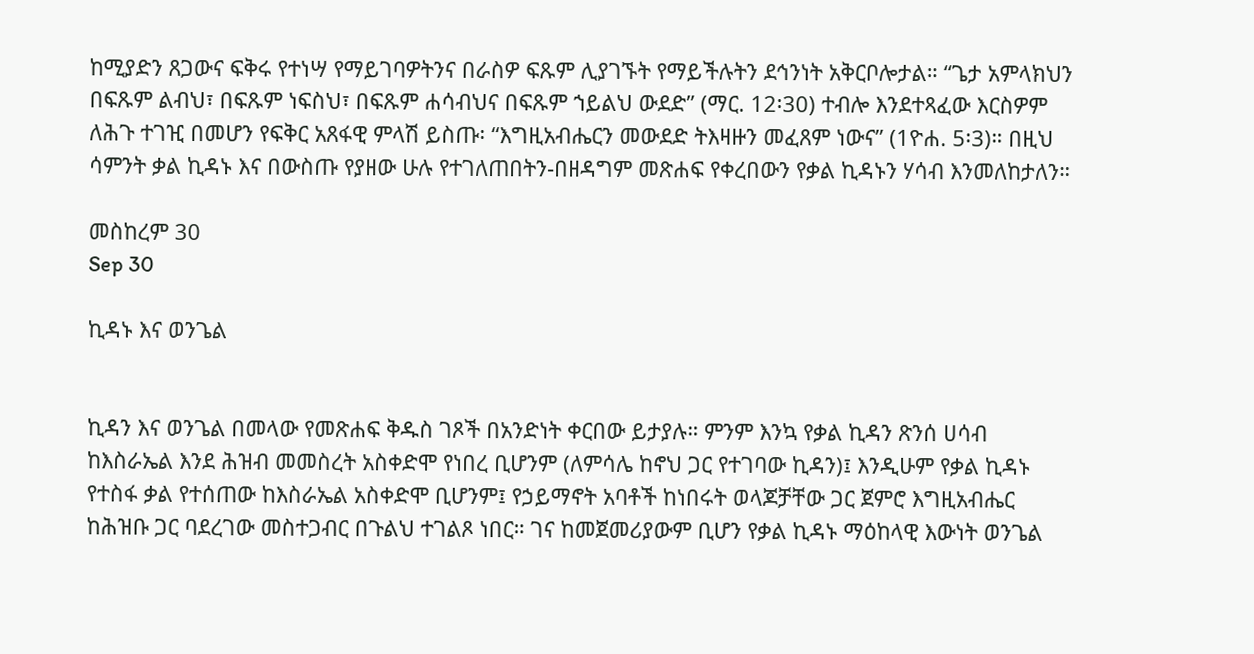ከሚያድን ጸጋውና ፍቅሩ የተነሣ የማይገባዎትንና በራስዎ ፍጹም ሊያገኙት የማይችሉትን ደኅንነት አቅርቦሎታል። “ጌታ አምላክህን በፍጹም ልብህ፣ በፍጹም ነፍስህ፣ በፍጹም ሐሳብህና በፍጹም ኀይልህ ውደድ” (ማር. 12፡30) ተብሎ እንደተጻፈው እርስዎም ለሕጉ ተገዢ በመሆን የፍቅር አጸፋዊ ምላሽ ይስጡ፡ “እግዚአብሔርን መውደድ ትእዛዙን መፈጸም ነውና” (1ዮሐ. 5፡3)። በዚህ ሳምንት ቃል ኪዳኑ እና በውስጡ የያዘው ሁሉ የተገለጠበትን-በዘዳግም መጽሐፍ የቀረበውን የቃል ኪዳኑን ሃሳብ እንመለከታለን።

መስከረም 30
Sep 30

ኪዳኑ እና ወንጌል


ኪዳን እና ወንጌል በመላው የመጽሐፍ ቅዱስ ገጾች በአንድነት ቀርበው ይታያሉ። ምንም እንኳ የቃል ኪዳን ጽንሰ ሀሳብ ከእስራኤል እንደ ሕዝብ መመስረት አስቀድሞ የነበረ ቢሆንም (ለምሳሌ ከኖህ ጋር የተገባው ኪዳን)፤ እንዲሁም የቃል ኪዳኑ የተስፋ ቃል የተሰጠው ከእስራኤል አስቀድሞ ቢሆንም፤ የኃይማኖት አባቶች ከነበሩት ወላጆቻቸው ጋር ጀምሮ እግዚአብሔር ከሕዝቡ ጋር ባደረገው መስተጋብር በጉልህ ተገልጾ ነበር። ገና ከመጀመሪያውም ቢሆን የቃል ኪዳኑ ማዕከላዊ እውነት ወንጌል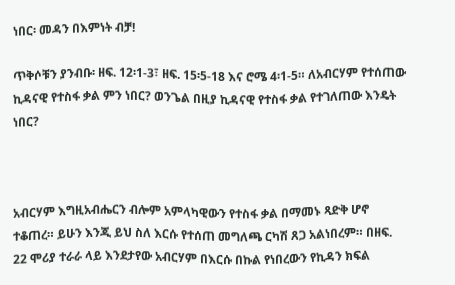ነበር፡ መዳን በእምነት ብቻ!

ጥቅሶቹን ያንብቡ፡ ዘፍ. 12፡1-3፣ ዘፍ. 15፡5-18 እና ሮሜ 4፡1-5። ለአብርሃም የተሰጠው ኪዳናዊ የተስፋ ቃል ምን ነበር? ወንጌል በዚያ ኪዳናዊ የተስፋ ቃል የተገለጠው እንዴት ነበር?



አብርሃም እግዚአብሔርን ብሎም አምላካዊውን የተስፋ ቃል በማመኑ ጻድቅ ሆኖ ተቆጠረ። ይሁን እንጂ ይህ ስለ እርሱ የተሰጠ መግለጫ ርካሽ ጸጋ አልነበረም። በዘፍ. 22 ሞሪያ ተራራ ላይ እንደታየው አብርሃም በእርሱ በኩል የነበረውን የኪዳን ክፍል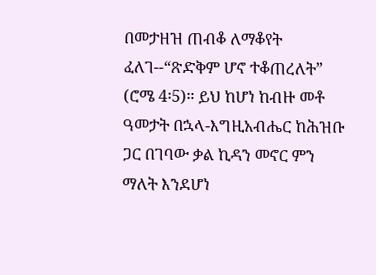በመታዘዝ ጠብቆ ለማቆየት ፈለገ--“ጽድቅም ሆኖ ተቆጠረለት” (ሮሜ 4፡5)። ይህ ከሆነ ከብዙ መቶ ዓመታት በኋላ-እግዚአብሔር ከሕዝቡ ጋር በገባው ቃል ኪዳን መኖር ምን ማለት እንደሆነ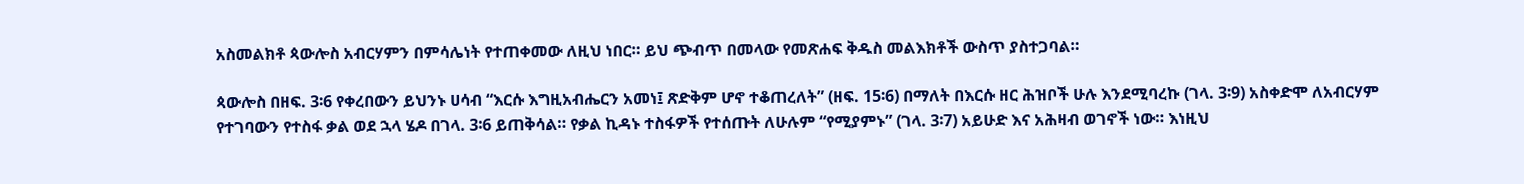አስመልክቶ ጳውሎስ አብርሃምን በምሳሌነት የተጠቀመው ለዚህ ነበር። ይህ ጭብጥ በመላው የመጽሐፍ ቅዱስ መልእክቶች ውስጥ ያስተጋባል።

ጳውሎስ በዘፍ. 3፡6 የቀረበውን ይህንኑ ሀሳብ “እርሱ እግዚአብሔርን አመነ፤ ጽድቅም ሆኖ ተቆጠረለት” (ዘፍ. 15፡6) በማለት በእርሱ ዘር ሕዝቦች ሁሉ እንደሚባረኩ (ገላ. 3፡9) አስቀድሞ ለአብርሃም የተገባውን የተስፋ ቃል ወደ ኋላ ሄዶ በገላ. 3፡6 ይጠቅሳል። የቃል ኪዳኑ ተስፋዎች የተሰጡት ለሁሉም “የሚያምኑ” (ገላ. 3፡7) አይሁድ እና አሕዛብ ወገኖች ነው። እነዚህ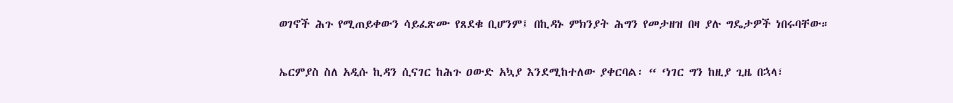ወገኖች ሕጉ የሚጠይቀውን ሳይፈጽሙ የጸደቁ ቢሆንም፤ በኪዳኑ ምክንያት ሕግን የመታዘዝ በዛ ያሉ ግዴታዎች ነበሩባቸው።

ኤርምያስ ስለ አዲሱ ኪዳን ሲናገር ከሕጉ ዐውድ አኳያ እንደሚከተለው ያቀርባል፡ “ ‘ነገር ግን ከዚያ ጊዜ በኋላ፣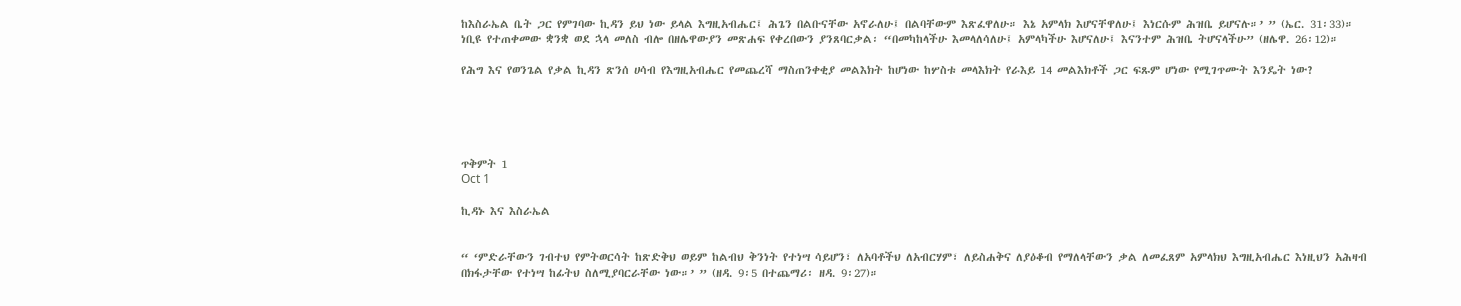ከእስራኤል ቤት ጋር የምገባው ኪዳን ይህ ነው ይላል እግዚአብሔር፤ ሕጌን በልቡናቸው አኖራለሁ፤ በልባቸውም እጽፈዋለሁ። እኔ አምላክ እሆናቸዋለሁ፤ እነርሱም ሕዝቤ ይሆናሉ።’ ” (ኤር. 31፡33)። ነቢዩ የተጠቀመው ቋንቋ ወደ ኋላ መለስ ብሎ በዘሌዋውያን መጽሐፍ የቀረበውን ያንጸባርቃል፡ “በመካከላችሁ እመላለሳለሁ፤ አምላካችሁ እሆናለሁ፤ እናንተም ሕዝቤ ትሆናላችሁ” (ዘሌዋ. 26፡12)።

የሕግ እና የወንጌል የቃል ኪዳን ጽንሰ ሀሳብ የእግዚአብሔር የመጨረሻ ማስጠንቀቂያ መልእክት ከሆነው ከሦስቱ መላእክት የራእይ 14 መልእክቶች ጋር ፍጹም ሆነው የሚገጥሙት እንዴት ነው?





ጥቅምት 1
Oct 1

ኪዳኑ እና እስራኤል


“ ‘ምድራቸውን ገብተህ የምትወርሳት ከጽድቅህ ወይም ከልብህ ቅንነት የተነሣ ሳይሆን፣ ለአባቶችህ ለአብርሃም፣ ለይስሐቅና ለያዕቆብ የማለላቸውን ቃል ለመፈጸም አምላክህ እግዚአብሔር እነዚህን አሕዛብ በክፋታቸው የተነሣ ከፊትህ ስለሚያባርራቸው ነው።’ ” (ዘዳ. 9፡5 በተጨማሪ፡ ዘዳ. 9፡27)።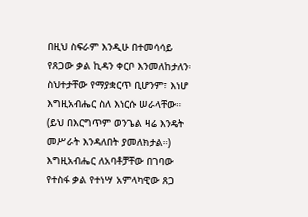በዚህ ስፍራም እንዲሁ በተመሳሳይ የጸጋው ቃል ኪዳን ቀርቦ እንመለከታለን፡ ስህተታቸው የማያቋርጥ ቢሆንም፣ እነሆ እግዚአብሔር ስለ እነርሱ ሠራላቸው። (ይህ በእርግጥም ወንጌል ዛሬ እንዴት መሥራት እንዳለበት ያመለክታል።) እግዚአብሔር ለአባቶቻቸው በገባው የተስፋ ቃል የተነሣ አምላካዊው ጸጋ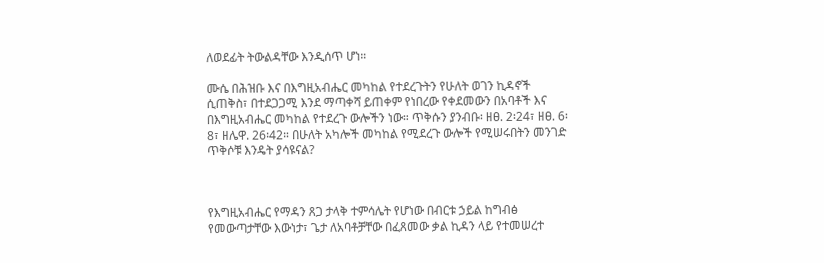ለወደፊት ትውልዳቸው እንዲሰጥ ሆነ።

ሙሴ በሕዝቡ እና በእግዚአብሔር መካከል የተደረጉትን የሁለት ወገን ኪዳኖች ሲጠቅስ፣ በተደጋጋሚ እንደ ማጣቀሻ ይጠቀም የነበረው የቀደመውን በአባቶች እና በእግዚአብሔር መካከል የተደረጉ ውሎችን ነው። ጥቅሱን ያንብቡ፡ ዘፀ. 2፡24፣ ዘፀ. 6፡8፣ ዘሌዋ. 26፡42። በሁለት አካሎች መካከል የሚደረጉ ውሎች የሚሠሩበትን መንገድ ጥቅሶቹ እንዴት ያሳዩናል?



የእግዚአብሔር የማዳን ጸጋ ታላቅ ተምሳሌት የሆነው በብርቱ ኃይል ከግብፅ የመውጣታቸው እውነታ፣ ጌታ ለአባቶቻቸው በፈጸመው ቃል ኪዳን ላይ የተመሠረተ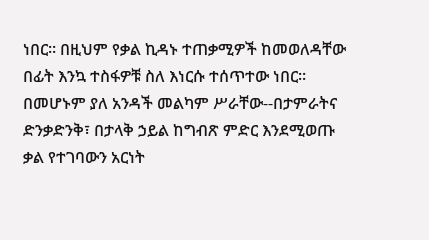ነበር። በዚህም የቃል ኪዳኑ ተጠቃሚዎች ከመወለዳቸው በፊት እንኳ ተስፋዎቹ ስለ እነርሱ ተሰጥተው ነበር። በመሆኑም ያለ አንዳች መልካም ሥራቸው--በታምራትና ድንቃድንቅ፣ በታላቅ ኃይል ከግብጽ ምድር እንደሚወጡ ቃል የተገባውን አርነት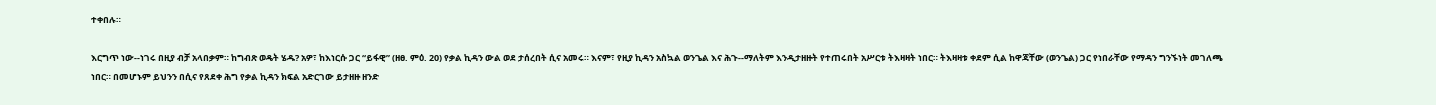ተቀበሉ።

እርግጥ ነው--ነገሩ በዚያ ብቻ አላበቃም። ከግብጽ ወዴት ሄዱ? አዎ፣ ከእነርሱ ጋር “ይፋዊ” (ዘፀ. ምዕ. 20) የቃል ኪዳን ውል ወደ ታሰረበት ሲና አመሩ። እናም፣ የዚያ ኪዳን አስኳል ወንጌል እና ሕጉ--ማለትም እንዲታዘዙት የተጠሩበት አሥርቱ ትእዛዛት ነበር። ትእዛዛቱ ቀደም ሲል ከዋጃቸው (ወንጌል) ጋር የነበራቸው የማዳን ግንኙነት መገለጫ ነበር። በመሆኑም ይህንን በሲና የጸደቀ ሕግ የቃል ኪዳን ክፍል አድርገው ይታዘዙ ዘንድ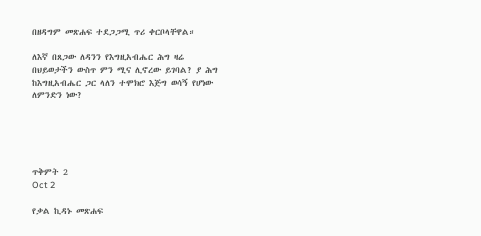በዘዳግም መጽሐፍ ተደጋጋሚ ጥሪ ቀርቦላቸዋል።

ለእኛ በጸጋው ለዳንን የእግዚአብሔር ሕግ ዛሬ በህይወታችን ውስጥ ምን ሚና ሊኖረው ይገባል? ያ ሕግ ከእግዚአብሔር ጋር ላለን ተሞክሮ እጅግ ወሳኝ የሆነው ለምንድን ነው?





ጥቅምት 2
Oct 2

የቃል ኪዳኑ መጽሐፍ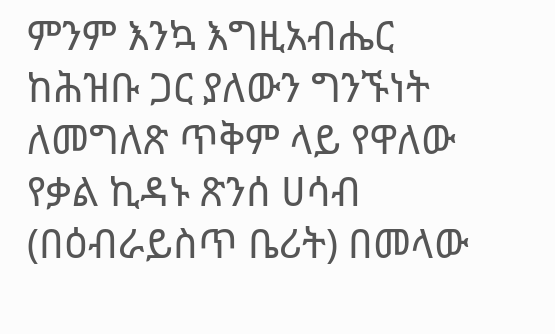ምንም እንኳ እግዚአብሔር ከሕዝቡ ጋር ያለውን ግንኙነት ለመግለጽ ጥቅም ላይ የዋለው የቃል ኪዳኑ ጽንሰ ሀሳብ (በዕብራይስጥ ቤሪት) በመላው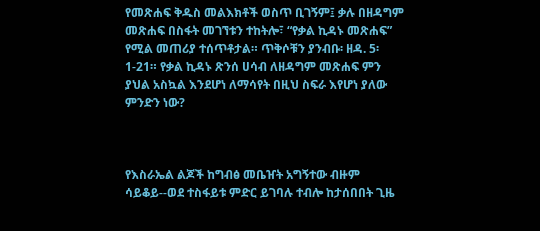የመጽሐፍ ቅዱስ መልእክቶች ወስጥ ቢገኝም፤ ቃሉ በዘዳግም መጽሐፍ በስፋት መገኘቱን ተከትሎ፣ “የቃል ኪዳኑ መጽሐፍ” የሚል መጠሪያ ተሰጥቶታል። ጥቅሶቹን ያንብቡ፡ ዘዳ. 5፡1-21። የቃል ኪዳኑ ጽንሰ ሀሳብ ለዘዳግም መጽሐፍ ምን ያህል አስኳል እንደሆነ ለማሳየት በዚህ ስፍራ እየሆነ ያለው ምንድን ነው?



የእስራኤል ልጆች ከግብፅ መቤዠት አግኝተው ብዙም ሳይቆይ--ወደ ተስፋይቱ ምድር ይገባሉ ተብሎ ከታሰበበት ጊዜ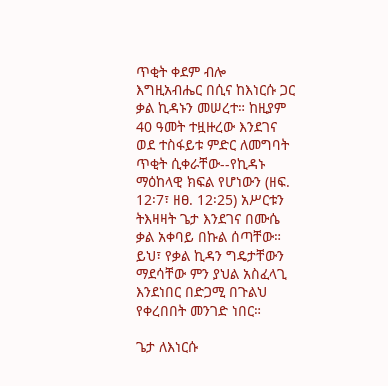ጥቂት ቀደም ብሎ እግዚአብሔር በሲና ከእነርሱ ጋር ቃል ኪዳኑን መሠረተ። ከዚያም 40 ዓመት ተዟዙረው እንደገና ወደ ተስፋይቱ ምድር ለመግባት ጥቂት ሲቀራቸው--የኪዳኑ ማዕከላዊ ክፍል የሆነውን (ዘፍ. 12፡7፣ ዘፀ. 12፡25) አሥርቱን ትእዛዛት ጌታ እንደገና በሙሴ ቃል አቀባይ በኩል ሰጣቸው። ይህ፣ የቃል ኪዳን ግዴታቸውን ማደሳቸው ምን ያህል አስፈላጊ እንደነበር በድጋሚ በጉልህ የቀረበበት መንገድ ነበር።

ጌታ ለእነርሱ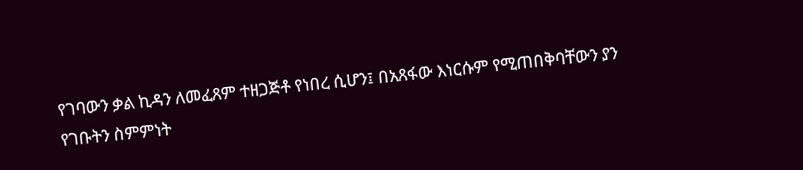የገባውን ቃል ኪዳን ለመፈጸም ተዘጋጅቶ የነበረ ሲሆን፤ በአጸፋው እነርሱም የሚጠበቅባቸውን ያን የገቡትን ስምምነት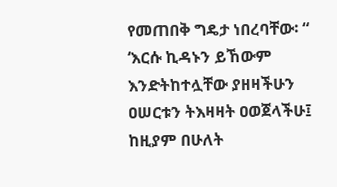የመጠበቅ ግዴታ ነበረባቸው፡ “ ‘እርሱ ኪዳኑን ይኸውም እንድትከተሏቸው ያዘዛችሁን ዐሠርቱን ትእዛዛት ዐወጀላችሁ፤ ከዚያም በሁለት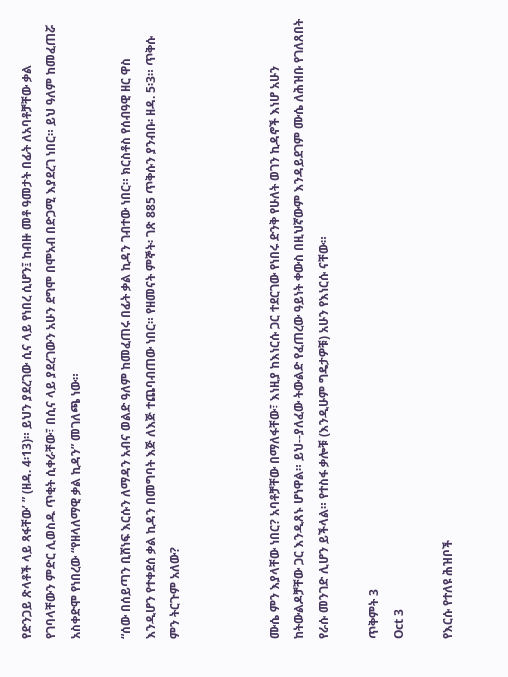የድንጋይ ጽላቶች ላይ ጻፋቸው’ ” (ዘዳ. 4፡13)። ይህን ያደረገው ሲና ላይ የነበረ ሲሆን፤ ከብዙ መቶ ዓመታት በፊት ለአባቶቻቸው ቃል የገባላቸውን ምድር ሊወስዱ ጥቂት ሲቀራቸው፣ በሲና ላይ ያደረገውን አሁን ደግሞ በሞአብ በድጋሚ እያደረገ ነበር። ይህ ዓለም ከመፈጠሯ አስቀድሞ የነበረው “የዘላለማዊ ቃል ኪዳን” መገለጫ ነው።

“ሰው በሰይጣን ቢሸነፍ እርሱን ለማዳን አብና ወልድ ዓለም ከመፈጠሩ በፊት ቃል ኪዳን ገብተው ነበር። ክርስቶስ የሰብዓዊ ዘር ዋስ እንዲሆን የተቀደሰ ቃል ኪዳን በመግባት እጅ ለእጅ ተጨባብጠው ነበር። የዘመናት ምኞት፡ ገጽ 885 ጥቅሱን ያንብቡ፡ ዘዳ. 5፡3። ጥቅሱ ምን ትርጉም አለው?



ሙሴ ምን እያላቸው ነበር? አባቶቻቸው በማለፋቸው፣ እነዚያ ከእነርሱ ጋር ተደርገው የነበሩ ድንቅ የሁለት ወገን ኪዳኖች እነሆ አሁን ከትውልዶቻቸው ጋር እንዲጸኑ ሆነዋል። ይህ--ያለፈው ትውልድ የፈጠረው ዓይነት ቀውስ በዚህኛውም እንዳይደገም ሙሴ ለሕዝቡ የገለጸበት የራሱ መንገድ ሊሆን ይችላል። የተስፋ ቃሎቹ (እንዲሁም ግዴታዎቹ) አሁን የእነርሱ ናቸው።

ጥቅምት 3
Oct 3

የእርሱ የተለዩ ሕዝቦች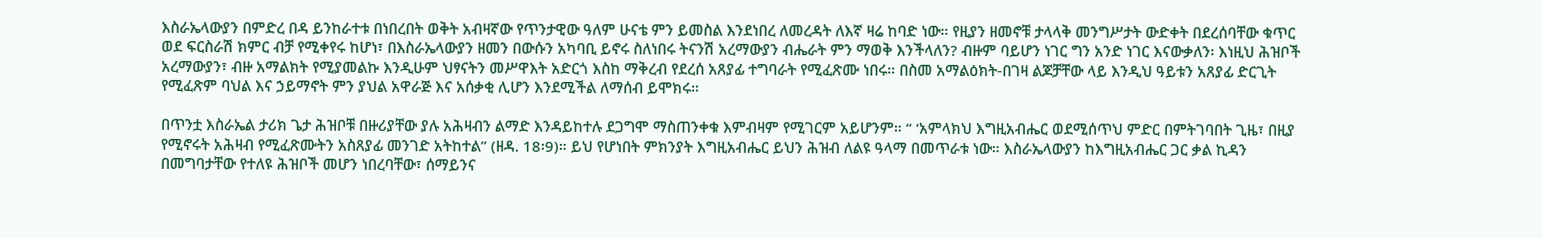እስራኤላውያን በምድረ በዳ ይንከራተቱ በነበረበት ወቅት አብዛኛው የጥንታዊው ዓለም ሁናቴ ምን ይመስል እንደነበረ ለመረዳት ለእኛ ዛሬ ከባድ ነው። የዚያን ዘመኖቹ ታላላቅ መንግሥታት ውድቀት በደረሰባቸው ቁጥር ወደ ፍርስራሽ ክምር ብቻ የሚቀየሩ ከሆነ፣ በእስራኤላውያን ዘመን በውሱን አካባቢ ይኖሩ ስለነበሩ ትናንሽ አረማውያን ብሔራት ምን ማወቅ እንችላለን? ብዙም ባይሆን ነገር ግን አንድ ነገር እናውቃለን፡ እነዚህ ሕዝቦች አረማውያን፣ ብዙ አማልክት የሚያመልኩ እንዲሁም ህፃናትን መሥዋእት አድርጎ እስከ ማቅረብ የደረሰ አጸያፊ ተግባራት የሚፈጽሙ ነበሩ። በስመ አማልዕክት-በገዛ ልጆቻቸው ላይ እንዲህ ዓይቱን አጸያፊ ድርጊት የሚፈጽም ባህል እና ኃይማኖት ምን ያህል አዋራጅ እና አሰቃቂ ሊሆን እንደሚችል ለማሰብ ይሞክሩ።

በጥንቷ እስራኤል ታሪክ ጌታ ሕዝቦቹ በዙሪያቸው ያሉ አሕዛብን ልማድ እንዳይከተሉ ደጋግሞ ማስጠንቀቁ እምብዛም የሚገርም አይሆንም። “ ‘አምላክህ እግዚአብሔር ወደሚሰጥህ ምድር በምትገባበት ጊዜ፣ በዚያ የሚኖሩት አሕዛብ የሚፈጽሙትን አስጸያፊ መንገድ አትከተል” (ዘዳ. 18፡9)። ይህ የሆነበት ምክንያት እግዚአብሔር ይህን ሕዝብ ለልዩ ዓላማ በመጥራቱ ነው። እስራኤላውያን ከእግዚአብሔር ጋር ቃል ኪዳን በመግባታቸው የተለዩ ሕዝቦች መሆን ነበረባቸው፣ ሰማይንና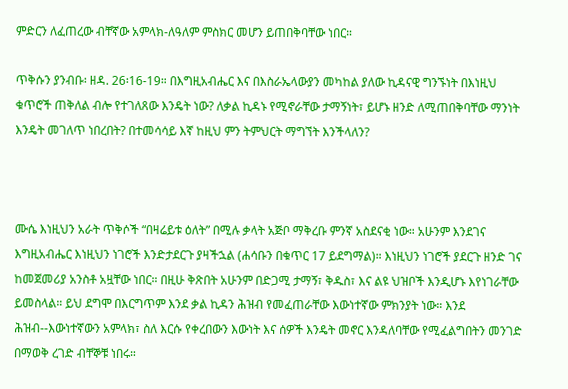ምድርን ለፈጠረው ብቸኛው አምላክ-ለዓለም ምስክር መሆን ይጠበቅባቸው ነበር።

ጥቅሱን ያንብቡ፡ ዘዳ. 26፡16-19። በእግዚአብሔር እና በእስራኤላውያን መካከል ያለው ኪዳናዊ ግንኙነት በእነዚህ ቁጥሮች ጠቅለል ብሎ የተገለጸው እንዴት ነው? ለቃል ኪዳኑ የሚኖራቸው ታማኝነት፣ ይሆኑ ዘንድ ለሚጠበቅባቸው ማንነት እንዴት መገለጥ ነበረበት? በተመሳሳይ እኛ ከዚህ ምን ትምህርት ማግኘት እንችላለን?



ሙሴ እነዚህን አራት ጥቅሶች “በዛሬይቱ ዕለት” በሚሉ ቃላት አጅቦ ማቅረቡ ምንኛ አስደናቂ ነው። አሁንም እንደገና እግዚአብሔር እነዚህን ነገሮች እንድታደርጉ ያዛችኋል (ሐሳቡን በቁጥር 17 ይደግማል)። እነዚህን ነገሮች ያደርጉ ዘንድ ገና ከመጀመሪያ አንስቶ አዟቸው ነበር። በዚሁ ቅጽበት አሁንም በድጋሚ ታማኝ፣ ቅዱስ፣ እና ልዩ ህዝቦች እንዲሆኑ እየነገራቸው ይመስላል። ይህ ደግሞ በእርግጥም እንደ ቃል ኪዳን ሕዝብ የመፈጠራቸው እውነተኛው ምክንያት ነው። እንደ ሕዝብ--እውነተኛውን አምላክ፣ ስለ እርሱ የቀረበውን እውነት እና ሰዎች እንዴት መኖር እንዳለባቸው የሚፈልግበትን መንገድ በማወቅ ረገድ ብቸኞቹ ነበሩ።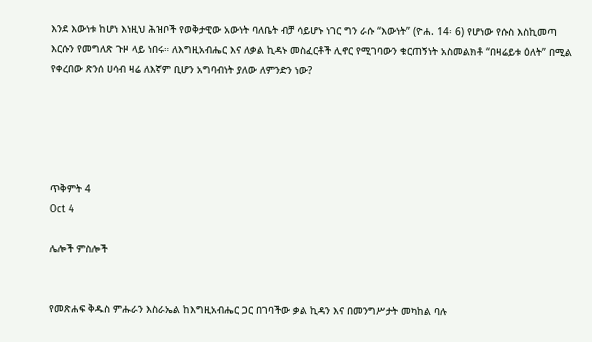እንደ እውነቱ ከሆነ እነዚህ ሕዝቦች የወቅታዊው አውነት ባለቤት ብቻ ሳይሆኑ ነገር ግን ራሱ “እውነት” (ዮሐ. 14፡ 6) የሆነው የሱስ እስኪመጣ እርሱን የመግለጽ ጉዞ ላይ ነበሩ። ለእግዚአብሔር እና ለቃል ኪዳኑ መስፈርቶች ሊኖር የሚገባውን ቁርጠኝነት አስመልክቶ “በዛሬይቱ ዕለት” በሚል የቀረበው ጽንሰ ሀሳብ ዛሬ ለእኛም ቢሆን አግባብነት ያለው ለምንድን ነው?





ጥቅምት 4
Oct 4

ሌሎች ምስሎች


የመጽሐፍ ቅዱስ ምሑራን እስራኤል ከእግዚአብሔር ጋር በገባችው ቃል ኪዳን እና በመንግሥታት መካከል ባሉ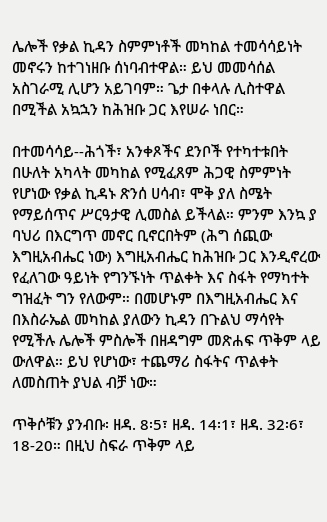ሌሎች የቃል ኪዳን ስምምነቶች መካከል ተመሳሳይነት መኖሩን ከተገነዘቡ ሰነባብተዋል። ይህ መመሳሰል አስገራሚ ሊሆን አይገባም። ጌታ በቀላሉ ሊስተዋል በሚችል አኳኋን ከሕዝቡ ጋር እየሠራ ነበር።

በተመሳሳይ--ሕጎች፣ አንቀጾችና ደንቦች የተካተቱበት በሁለት አካላት መካከል የሚፈጸም ሕጋዊ ስምምነት የሆነው የቃል ኪዳኑ ጽንሰ ሀሳብ፣ ሞቅ ያለ ስሜት የማይሰጥና ሥርዓታዊ ሊመስል ይችላል። ምንም እንኳ ያ ባህሪ በእርግጥ መኖር ቢኖርበትም (ሕግ ሰጪው እግዚአብሔር ነው) እግዚአብሔር ከሕዝቡ ጋር እንዲኖረው የፈለገው ዓይነት የግንኙነት ጥልቀት እና ስፋት የማካተት ግዝፈት ግን የለውም። በመሆኑም በእግዚአብሔር እና በእስራኤል መካከል ያለውን ኪዳን በጉልህ ማሳየት የሚችሉ ሌሎች ምስሎች በዘዳግም መጽሐፍ ጥቅም ላይ ውለዋል። ይህ የሆነው፣ ተጨማሪ ስፋትና ጥልቀት ለመስጠት ያህል ብቻ ነው።

ጥቅሶቹን ያንብቡ፡ ዘዳ. 8፡5፣ ዘዳ. 14፡1፣ ዘዳ. 32፡6፣ 18-20። በዚህ ስፍራ ጥቅም ላይ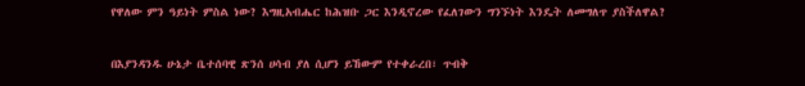የዋለው ምን ዓይነት ምስል ነው? እግዚአብሔር ከሕዝቡ ጋር እንዲኖረው የፈለገውን ግንኙነት እንዴት ለመግለጥ ያስችለዋል?



በእያንዳንዱ ሁኔታ ቤተሰባዊ ጽንሰ ሀሳብ ያለ ሲሆን ይኸውም የተቀራረበ፣ ጥብቅ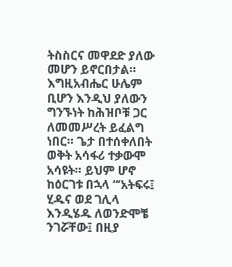ትስስርና መዋደድ ያለው መሆን ይኖርበታል። እግዚአብሔር ሁሌም ቢሆን እንዲህ ያለውን ግንኙነት ከሕዝቦቹ ጋር ለመመሥረት ይፈልግ ነበር። ጌታ በተሰቀለበት ወቅት አሳፋሪ ተቃውሞ አሳዩት። ይህም ሆኖ ከዕርገቱ በኋላ “‘አትፍሩ፤ ሂዱና ወደ ገሊላ እንዲሄዱ ለወንድሞቼ ንገሯቸው፤ በዚያ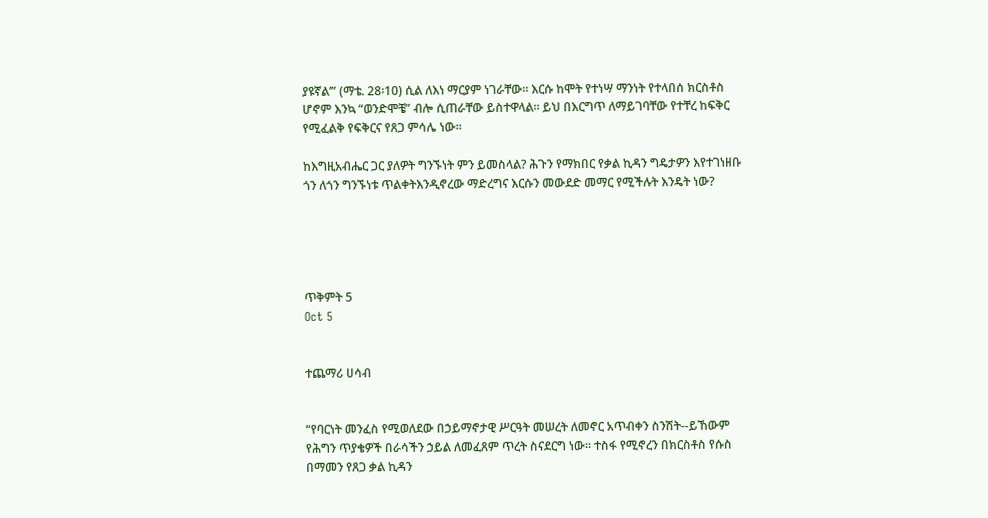ያዩኛል’” (ማቴ. 28፡10) ሲል ለእነ ማርያም ነገራቸው። እርሱ ከሞት የተነሣ ማንነት የተላበሰ ክርስቶስ ሆኖም እንኳ “ወንድሞቼ” ብሎ ሲጠራቸው ይስተዋላል። ይህ በእርግጥ ለማይገባቸው የተቸረ ከፍቅር የሚፈልቅ የፍቅርና የጸጋ ምሳሌ ነው።

ከእግዚአብሔር ጋር ያለዎት ግንኙነት ምን ይመስላል? ሕጉን የማክበር የቃል ኪዳን ግዴታዎን እየተገነዘቡ ጎን ለጎን ግንኙነቱ ጥልቀትእንዲኖረው ማድረግና እርሱን መውደድ መማር የሚችሉት እንዴት ነው?





ጥቅምት 5
Oct 5


ተጨማሪ ሀሳብ


“የባርነት መንፈስ የሚወለደው በኃይማኖታዊ ሥርዓት መሠረት ለመኖር አጥብቀን ስንሽት--ይኸውም የሕግን ጥያቄዎች በራሳችን ኃይል ለመፈጸም ጥረት ስናደርግ ነው። ተስፋ የሚኖረን በክርስቶስ የሱስ በማመን የጸጋ ቃል ኪዳን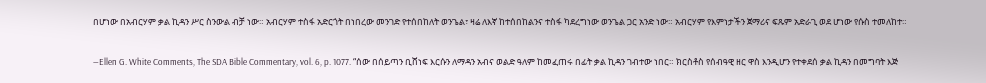በሆነው በአብርሃም ቃል ኪዳን ሥር ስንውል ብቻ ነው። አብርሃም ተስፋ አድርጎት በነበረው መንገድ የተሰበከለት ወንጌል፣ ዛሬ ለእኛ ከተሰበከልንና ተስፋ ካደረግነው ወንጌል ጋር አንድ ነው። አብርሃም የእምነታችን ጀማሪና ፍጹም አድራጊ ወደ ሆነው የሱስ ተመለከተ።

—Ellen G. White Comments, The SDA Bible Commentary, vol. 6, p. 1077. “ሰው በሰይጣን ቢሸነፍ እርሱን ለማዳን አብና ወልድ ዓለም ከመፈጠሩ በፊት ቃል ኪዳን ገብተው ነበር። ክርስቶስ የሰብዓዊ ዘር ዋስ እንዲሆን የተቀደሰ ቃል ኪዳን በመግባት እጅ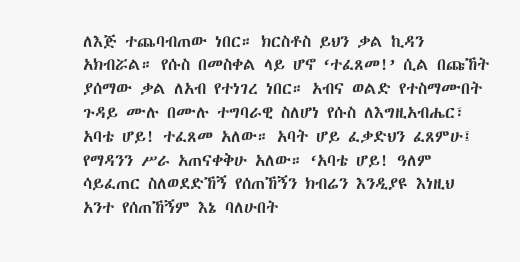ለእጅ ተጨባብጠው ነበር። ክርስቶስ ይህን ቃል ኪዳን አክብሯል። የሱስ በመስቀል ላይ ሆኖ ‘ተፈጸመ!’ ሲል በጩኸት ያሰማው ቃል ለአብ የተነገረ ነበር። አብና ወልድ የተስማሙበት ጉዳይ ሙሉ በሙሉ ተግባራዊ ስለሆነ የሱስ ለእግዚአብሔር፣ አባቴ ሆይ! ተፈጸመ አለው። አባት ሆይ ፈቃድህን ፈጸምሁ፤ የማዳንን ሥራ አጠናቀቅሁ አለው። ‘አባቴ ሆይ! ዓለም ሳይፈጠር ስለወደድኸኝ የሰጠኸኝን ክብሬን እንዲያዩ እነዚህ አንተ የሰጠኸኝም እኔ ባለሁበት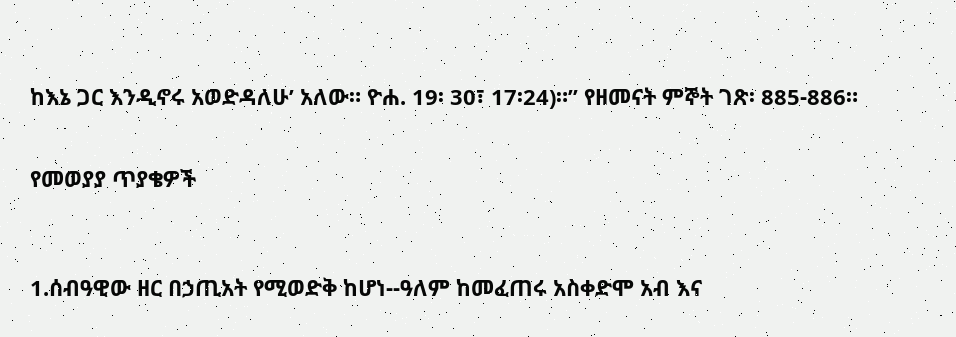ከእኔ ጋር እንዲኖሩ አወድዳለሁ’ አለው። ዮሐ. 19፡ 30፣ 17፡24)።” የዘመናት ምኞት ገጽ፡ 885-886።


የመወያያ ጥያቄዎች



1.ሰብዓዊው ዘር በኃጢአት የሚወድቅ ከሆነ--ዓለም ከመፈጠሩ አስቀድሞ አብ እና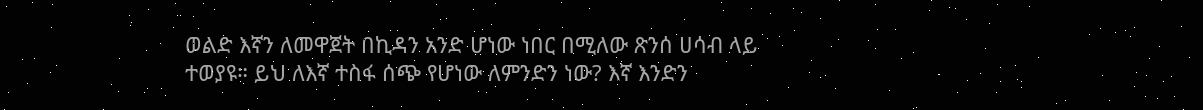ወልድ እኛን ለመዋጀት በኪዳን አንድ ሆነው ነበር በሚለው ጽንሰ ሀሳብ ላይ ተወያዩ። ይህ ለእኛ ተስፋ ሰጭ የሆነው ለምንድን ነው? እኛ እንድን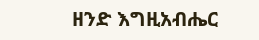ዘንድ እግዚአብሔር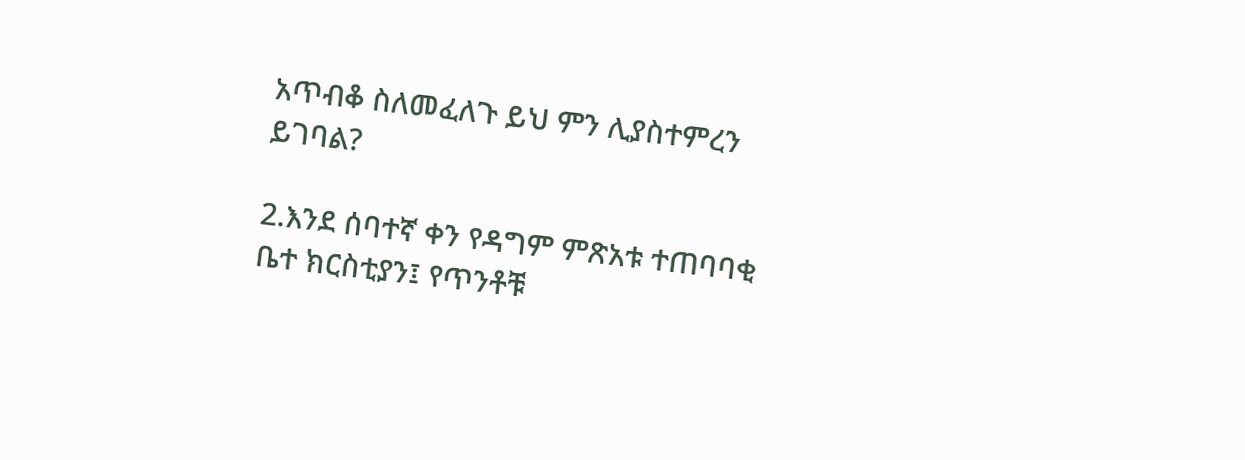አጥብቆ ስለመፈለጉ ይህ ምን ሊያስተምረን ይገባል?

2.እንደ ሰባተኛ ቀን የዳግም ምጽአቱ ተጠባባቂ ቤተ ክርስቲያን፤ የጥንቶቹ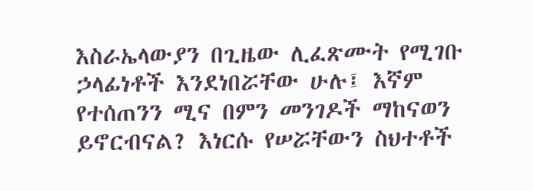እስራኤላውያን በጊዜው ሊፈጽሙት የሚገቡ ኃላፊነቶች እንደነበሯቸው ሁሉ፤ እኛም የተሰጠንን ሚና በምን መንገዶች ማከናወን ይኖርብናል? እነርሱ የሠሯቸውን ስህተቶች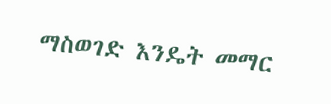ማስወገድ እንዴት መማር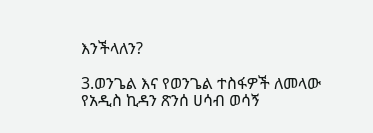እንችላለን?

3.ወንጌል እና የወንጌል ተስፋዎች ለመላው የአዲስ ኪዳን ጽንሰ ሀሳብ ወሳኝ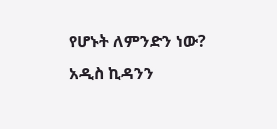የሆኑት ለምንድን ነው? አዲስ ኪዳንን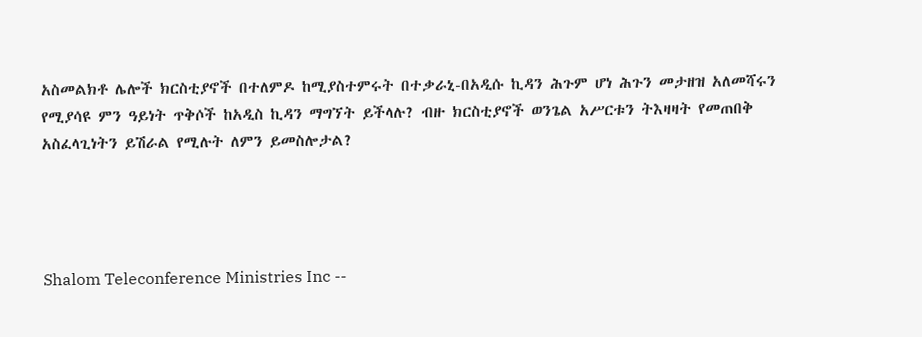አስመልክቶ ሌሎች ክርስቲያኖች በተለምዶ ከሚያስተምሩት በተቃራኒ-በአዲሱ ኪዳን ሕጉም ሆነ ሕጉን መታዘዝ አለመሻሩን የሚያሳዩ ምን ዓይነት ጥቅሶች ከአዲስ ኪዳን ማግኘት ይችላሉ? ብዙ ክርስቲያኖች ወንጌል አሥርቱን ትእዛዛት የመጠበቅ አስፈላጊነትን ይሽራል የሚሉት ለምን ይመስሎታል?




Shalom Teleconference Ministries Inc --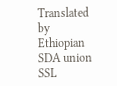Translated by Ethiopian SDA union SSL